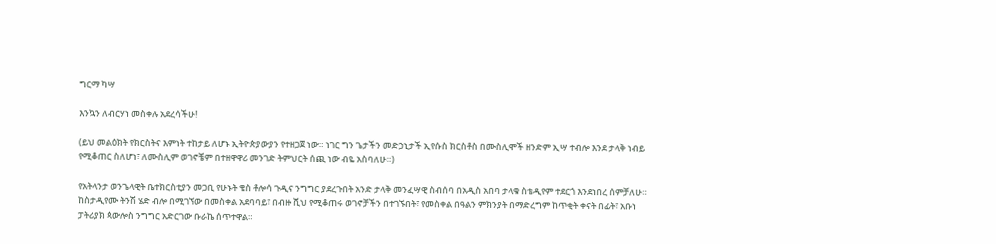ግርማ ካሣ

እንኳን ለብርሃነ መስቀሉ አደረሳችሁ!

(ይህ መልዕክት የክርስትና እምነት ተከታይ ለሆኑ ኢትዮጵያውያን የተዘጋጀ ነው። ነገር ግን ጌታችን መድኃኒታች ኢየሱስ ክርስቶስ በሙስሊሞች ዘንድም ኢሣ ተብሎ እንደ ታላቅ ነብይ የሚቆጠር ስለሆነ፣ ለሙስሊም ወገኖቼም በተዘዋዋሪ መንገድ ትምህርት ሰጪ ነው ብዬ አስባለሁ።)

የአትላንታ ወንጌላዊት ቤተክርስቲያን መጋቢ የሁኑት ቄስ ቶሎሳ ጉዲና ንግግር ያደረጉበት አንድ ታላቅ መንፈሣዊ ስብሰባ በአዲስ አበባ ታላቁ ስቴዲየም ተደርጎ እንደነበረ ሰምቻለሁ። ከስታዲየሙ ትንሽ ሄድ ብሎ በሚገኘው በመስቀል አደባባይ፣ በብዙ ሺህ የሚቆጠሩ ወገኖቻችን በተገኙበት፣ የመስቀል በዓልን ምክንያት በማድረግም ከጥቂት ቀናት በፊት፣ አቡነ ፓትሪያክ ጳውሎስ ንግግር አድርገው ቡራኬ ሰጥተዋል።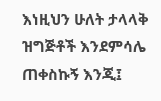እነዚህን ሁለት ታላላቅ ዝግጅቶች እንደምሳሌ ጠቀስኩኝ እንጂ፤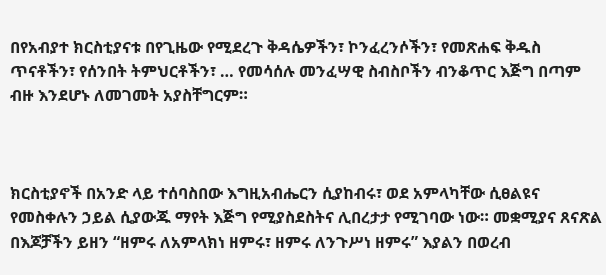በየአብያተ ክርስቲያናቱ በየጊዜው የሚደረጉ ቅዳሴዎችን፣ ኮንፈረንሶችን፣ የመጽሐፍ ቅዱስ ጥናቶችን፣ የሰንበት ትምህርቶችን፣ … የመሳሰሉ መንፈሣዊ ስብስቦችን ብንቆጥር እጅግ በጣም ብዙ እንደሆኑ ለመገመት አያስቸግርም።



ክርስቲያኖች በአንድ ላይ ተሰባስበው እግዚአብሔርን ሲያከብሩ፣ ወደ አምላካቸው ሲፀልዩና የመስቀሉን ኃይል ሲያውጁ ማየት እጅግ የሚያስደስትና ሊበረታታ የሚገባው ነው። መቋሚያና ጸናጽል በእጆቻችን ይዘን “ዘምሩ ለአምላክነ ዘምሩ፣ ዘምሩ ለንጉሥነ ዘምሩ” እያልን በወረብ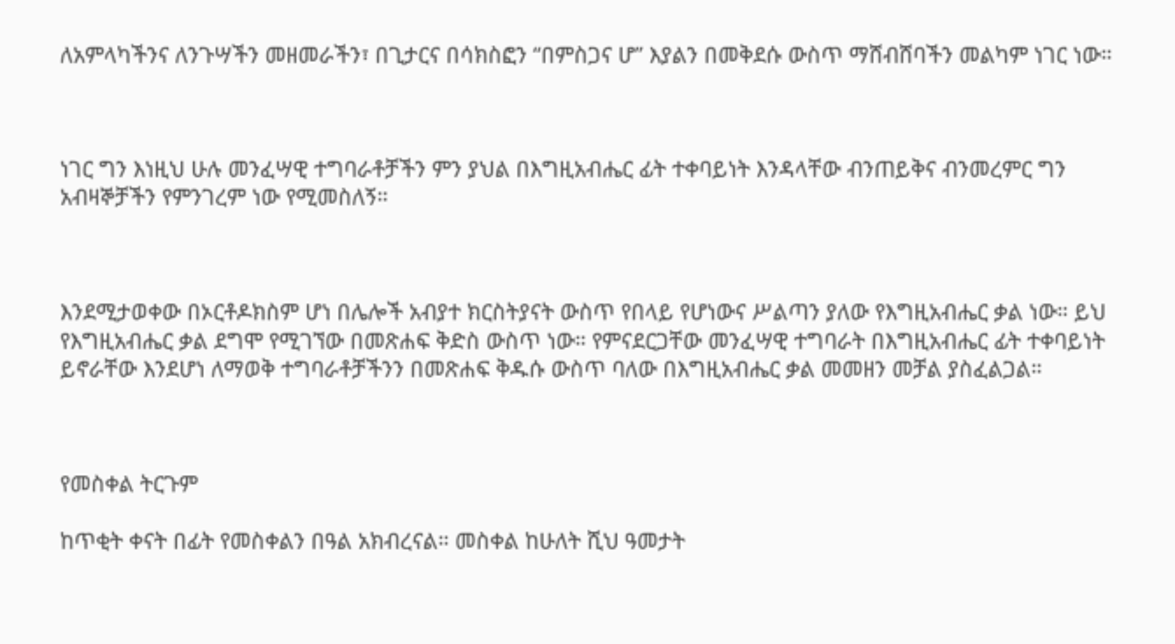ለአምላካችንና ለንጉሣችን መዘመራችን፣ በጊታርና በሳክስፎን “በምስጋና ሆ” እያልን በመቅደሱ ውስጥ ማሸብሸባችን መልካም ነገር ነው።



ነገር ግን እነዚህ ሁሉ መንፈሣዊ ተግባራቶቻችን ምን ያህል በእግዚአብሔር ፊት ተቀባይነት እንዳላቸው ብንጠይቅና ብንመረምር ግን አብዛኞቻችን የምንገረም ነው የሚመስለኝ።



እንደሚታወቀው በኦርቶዶክስም ሆነ በሌሎች አብያተ ክርስትያናት ውስጥ የበላይ የሆነውና ሥልጣን ያለው የእግዚአብሔር ቃል ነው። ይህ የእግዚአብሔር ቃል ደግሞ የሚገኘው በመጽሐፍ ቅድስ ውስጥ ነው። የምናደርጋቸው መንፈሣዊ ተግባራት በእግዚአብሔር ፊት ተቀባይነት ይኖራቸው እንደሆነ ለማወቅ ተግባራቶቻችንን በመጽሐፍ ቅዱሱ ውስጥ ባለው በእግዚአብሔር ቃል መመዘን መቻል ያስፈልጋል።



የመስቀል ትርጉም

ከጥቂት ቀናት በፊት የመስቀልን በዓል አክብረናል። መስቀል ከሁለት ሺህ ዓመታት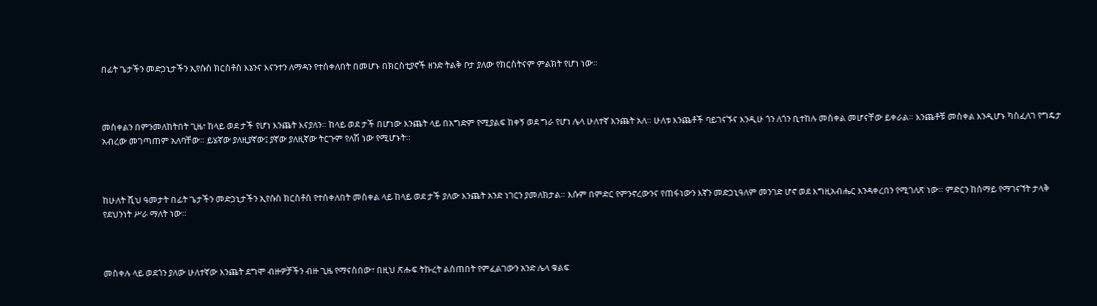በፊት ጌታችን መድኃኒታችን ኢየሱስ ክርስቶስ እኔንና እናንተን ለማዳን የተሰቀለበት በመሆኑ በክርስቲያኖች ዘንድ ትልቅ ቦታ ያለው የክርስትናም ምልክት የሆነ ነው።



መስቀልን በምንመለከትበት ጊዜ፣ ከላይ ወደ ታች የሆነ እንጨት እናያለን። ከላይ ወደ ታች በሆነው እንጨት ላይ በአግድም የሚያልፍ ከቀኝ ወደ ግራ የሆነ ሌላ ሁለተኛ እንጨት አለ። ሁለቱ እንጨቶች ባይገናኙና እንዲሁ ጎን ለጎን ቢተከሉ መስቀል መሆናቸው ይቀራል። እንጨቶቹ መስቀል እንዲሆኑ ካስፈለገ የግዴታ አብረው መገጣጠም አለባቸው። ይሄኛው ያለዚያኛው፤ ያኛው ያለዚኛው ትርጉም የለሽ ነው የሚሆኑት።



ከሁለት ሺህ ዓመታት በፊት ጌታችን መድኃኒታችን ኢየሱስ ክርስቶስ የተሰቀለበት መስቀል ላይ ከላይ ወደ ታች ያለው እንጨት አንድ ነገርን ያመለክታል። እሱም በምድር የምንኖረውንና የጠፋነውን እኛን መድኃኒዓለም መንገድ ሆኖ ወደ እግዚአብሔር እንዳቀረበን የሚገለጽ ነው። ምድርን ከሰማይ የማገናኘት ታላቅ የደህንነት ሥራ ማለት ነው።



መስቀሉ ላይ ወደጎን ያለው ሁለተኛው እንጨት ደግሞ ብዙዎቻችን ብዙ ጊዜ የማናስበው፣ በዚህ ጽሑፍ ትኩረት ልሰጠበት የምፈልገውን አንድ ሌላ ቁልፍ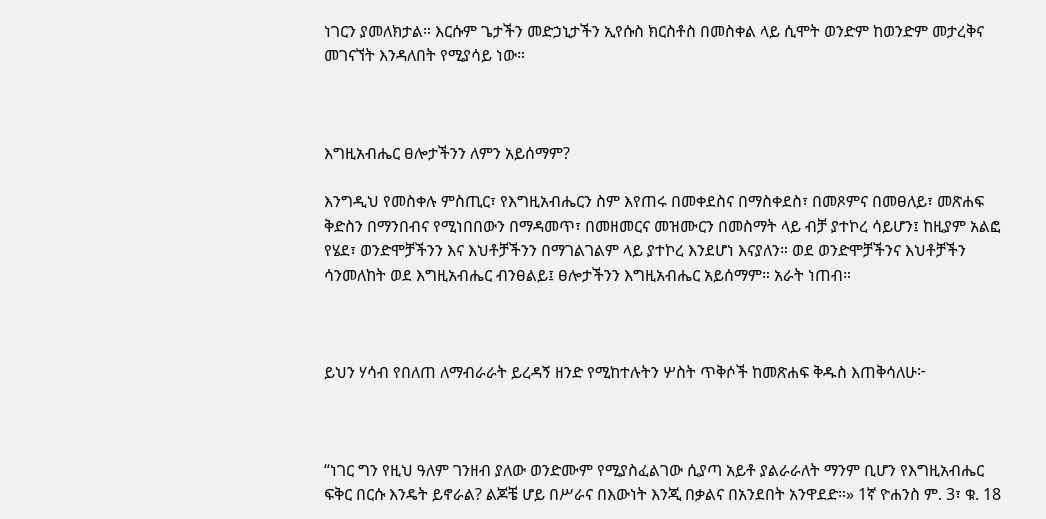ነገርን ያመለክታል። እርሱም ጌታችን መድኃኒታችን ኢየሱስ ክርስቶስ በመስቀል ላይ ሲሞት ወንድም ከወንድም መታረቅና መገናኘት እንዳለበት የሚያሳይ ነው።



እግዚአብሔር ፀሎታችንን ለምን አይሰማም?

እንግዲህ የመስቀሉ ምስጢር፣ የእግዚአብሔርን ስም እየጠሩ በመቀደስና በማስቀደስ፣ በመጾምና በመፀለይ፣ መጽሐፍ ቅድስን በማንበብና የሚነበበውን በማዳመጥ፣ በመዘመርና መዝሙርን በመስማት ላይ ብቻ ያተኮረ ሳይሆን፤ ከዚያም አልፎ የሄደ፣ ወንድሞቻችንን እና እህቶቻችንን በማገልገልም ላይ ያተኮረ እንደሆነ እናያለን። ወደ ወንድሞቻችንና እህቶቻችን ሳንመለከት ወደ እግዚአብሔር ብንፀልይ፤ ፀሎታችንን እግዚአብሔር አይሰማም። አራት ነጠብ።



ይህን ሃሳብ የበለጠ ለማብራራት ይረዳኝ ዘንድ የሚከተሉትን ሦስት ጥቅሶች ከመጽሐፍ ቅዱስ እጠቅሳለሁ፦



“ነገር ግን የዚህ ዓለም ገንዘብ ያለው ወንድሙም የሚያስፈልገው ሲያጣ አይቶ ያልራራለት ማንም ቢሆን የእግዚአብሔር ፍቅር በርሱ እንዴት ይኖራል? ልጆቼ ሆይ በሥራና በእውነት እንጂ በቃልና በአንደበት አንዋደድ።» 1ኛ ዮሐንስ ም. 3፣ ቁ. 18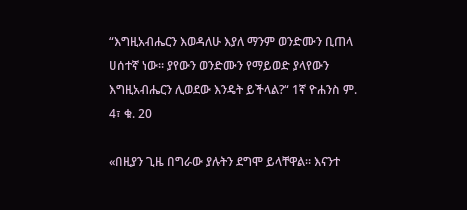“እግዚአብሔርን እወዳለሁ እያለ ማንም ወንድሙን ቢጠላ ሀሰተኛ ነው። ያየውን ወንድሙን የማይወድ ያላየውን እግዚአብሔርን ሊወደው እንዴት ይችላል?“ 1ኛ ዮሐንስ ም. 4፣ ቁ. 20

«በዚያን ጊዜ በግራው ያሉትን ደግሞ ይላቸዋል። እናንተ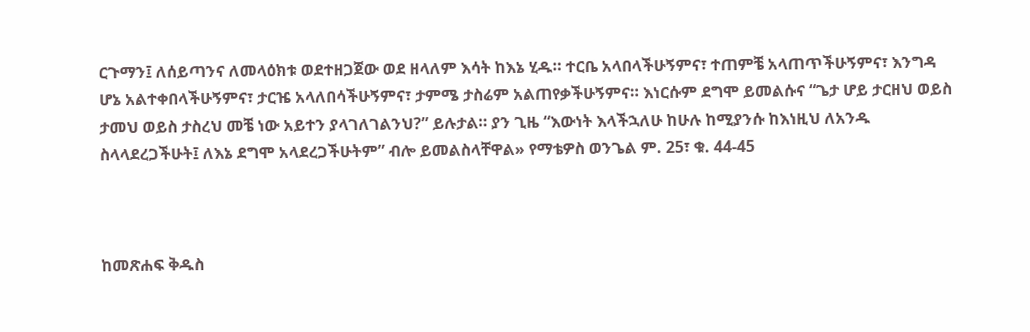ርጉማን፤ ለሰይጣንና ለመላዕክቱ ወደተዘጋጀው ወደ ዘላለም እሳት ከእኔ ሂዱ። ተርቤ አላበላችሁኝምና፣ ተጠምቼ አላጠጥችሁኝምና፣ እንግዳ ሆኔ አልተቀበላችሁኝምና፣ ታርዤ አላለበሳችሁኝምና፣ ታምሜ ታስሬም አልጠየቃችሁኝምና። እነርሱም ደግሞ ይመልሱና “ጌታ ሆይ ታርዘህ ወይስ ታመህ ወይስ ታስረህ መቼ ነው አይተን ያላገለገልንህ?” ይሉታል። ያን ጊዜ “እውነት እላችኋለሁ ከሁሉ ከሚያንሱ ከእነዚህ ለአንዱ ስላላደረጋችሁት፤ ለእኔ ደግሞ አላደረጋችሁትም” ብሎ ይመልስላቸዋል» የማቴዎስ ወንጌል ም. 25፣ ቁ. 44-45



ከመጽሐፍ ቅዱስ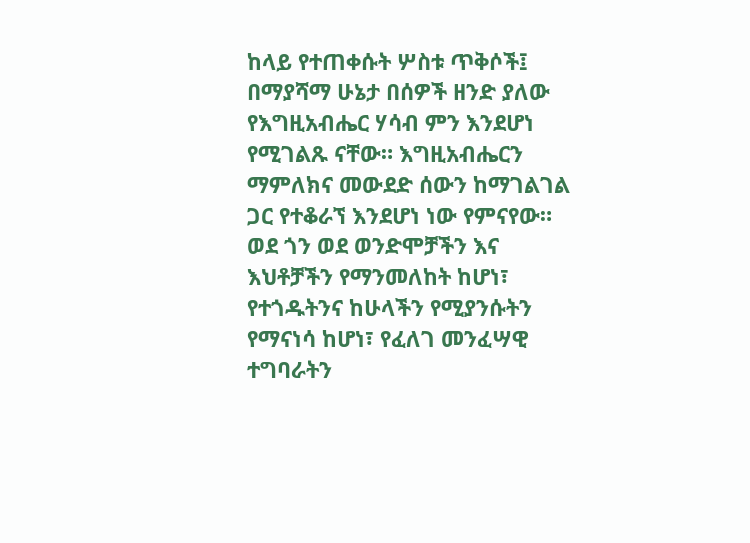ከላይ የተጠቀሱት ሦስቱ ጥቅሶች፤ በማያሻማ ሁኔታ በሰዎች ዘንድ ያለው የእግዚአብሔር ሃሳብ ምን እንደሆነ የሚገልጹ ናቸው። እግዚአብሔርን ማምለክና መውደድ ሰውን ከማገልገል ጋር የተቆራኘ እንደሆነ ነው የምናየው። ወደ ጎን ወደ ወንድሞቻችን እና እህቶቻችን የማንመለከት ከሆነ፣ የተጎዱትንና ከሁላችን የሚያንሱትን የማናነሳ ከሆነ፣ የፈለገ መንፈሣዊ ተግባራትን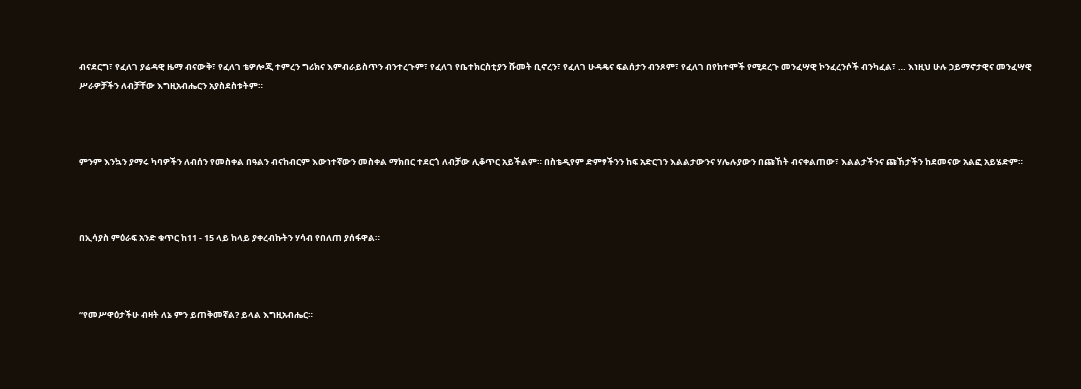ብናደርግ፣ የፈለገ ያሬዳዊ ዜማ ብናውቅ፣ የፈለገ ቴዎሎጂ ተምረን ግሪክና እምብራይስጥን ብንተረጉም፣ የፈለገ የቤተክርስቲያን ሹመት ቢኖረን፣ የፈለገ ሁዳዴና ፍልሰታን ብንጾም፣ የፈለገ በየከተሞች የሚደረጉ መንፈሣዊ ኮንፈረንሶች ብንካፈል፣ … እነዚህ ሁሉ ኃይማኖታዊና መንፈሣዊ ሥራዎቻችን ለብቻቸው እግዚአብሔርን አያስደስቱትም።



ምንም እንኳን ያማሩ ካባዎችን ለብሰን የመስቀል በዓልን ብናከብርም እውነተኛውን መስቀል ማክበር ተደርጎ ለብቻው ሊቆጥር አይችልም። በስቴዲየም ድምፃችንን ከፍ አድርገን እልልታውንና ሃሌሉያውን በጩኸት ብናቀልጠው፣ እልልታችንና ጩኸታችን ከደመናው አልፎ አይሄድም።



በኢሳያስ ምዕራፍ አንድ ቁጥር ከ11 - 15 ላይ ከላይ ያቀረብኩትን ሃሳብ የበለጠ ያሰፋዋል።



“የመሥዋዕታችሁ ብዛት ለኔ ምን ይጠቅመኛል? ይላል እግዚአብሔር።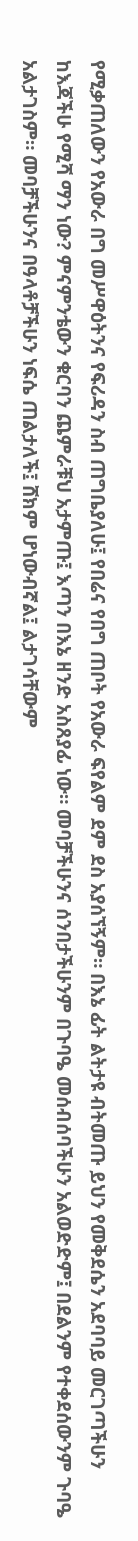የሚቃጠለውን የአውራ በግ መሥዋዕትንና የፍሪዳን ስብ ጠግቤያለሁ፤ የበሬና የበግ ጠቦት የአውራ ፍየልም ደም ደስ አያሰኘኝም። በእኔ ፊት ልትታዩ ብትመጡ ይህን የመቅደሴን አደባባይ መርገጣችሁን ከእጃችሁ የሚሻ ማን ነው? ምናምንቴውን ቁርባን ጨምራቹህ አታምጡ፤ እጣን በእኔ ዘንድ አስጸያፊ ነው። መባቻችሁንና ሰንበታችሁንም በጉባዔ መሰብሰባችሁን አልወድድም፤ በደልንም የተቀደሰውንም ጉባዔ አልታገስም። መባቻችሁንና በዓላቶቻችሁን ነፍሴ ጠልታለች፤ ሸክም ሆነውብኛል፤ ልታገሳቸውም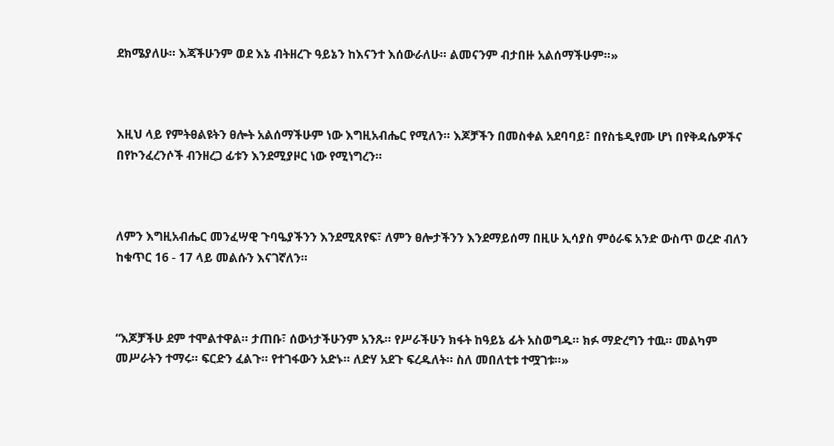ደክሜያለሁ። እጃችሁንም ወደ እኔ ብትዘረጉ ዓይኔን ከእናንተ እሰውራለሁ። ልመናንም ብታበዙ አልሰማችሁም።»



እዚህ ላይ የምትፀልዩትን ፀሎት አልሰማችሁም ነው እግዚአብሔር የሚለን። እጆቻችን በመስቀል አደባባይ፣ በየስቴዲየሙ ሆነ በየቅዳሴዎችና በየኮንፈረንሶች ብንዘረጋ ፊቱን እንደሚያዞር ነው የሚነግረን።



ለምን እግዚአብሔር መንፈሣዊ ጉባዔያችንን እንደሚጸየፍ፣ ለምን ፀሎታችንን እንደማይሰማ በዚሁ ኢሳያስ ምዕራፍ አንድ ውስጥ ወረድ ብለን ከቁጥር 16 - 17 ላይ መልሱን እናገኛለን።



“እጆቻችሁ ደም ተሞልተዋል። ታጠቡ፣ ሰውነታችሁንም አንጹ። የሥራችሁን ክፋት ከዓይኔ ፊት አስወግዱ። ክፉ ማድረግን ተዉ። መልካም መሥራትን ተማሩ። ፍርድን ፈልጉ። የተገፋውን አድኑ። ለድሃ አደጉ ፍረዱለት። ስለ መበለቲቱ ተሟገቱ።»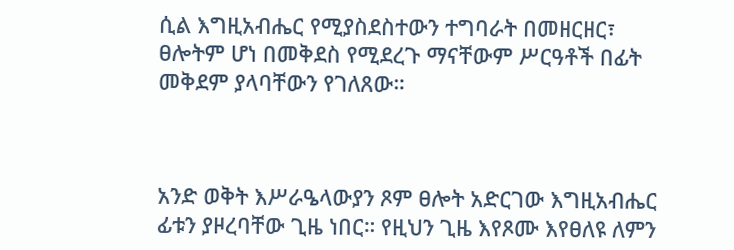ሲል እግዚአብሔር የሚያስደስተውን ተግባራት በመዘርዘር፣ ፀሎትም ሆነ በመቅደስ የሚደረጉ ማናቸውም ሥርዓቶች በፊት መቅደም ያላባቸውን የገለጸው።



አንድ ወቅት እሥራዔላውያን ጾም ፀሎት አድርገው እግዚአብሔር ፊቱን ያዞረባቸው ጊዜ ነበር። የዚህን ጊዜ እየጾሙ እየፀለዩ ለምን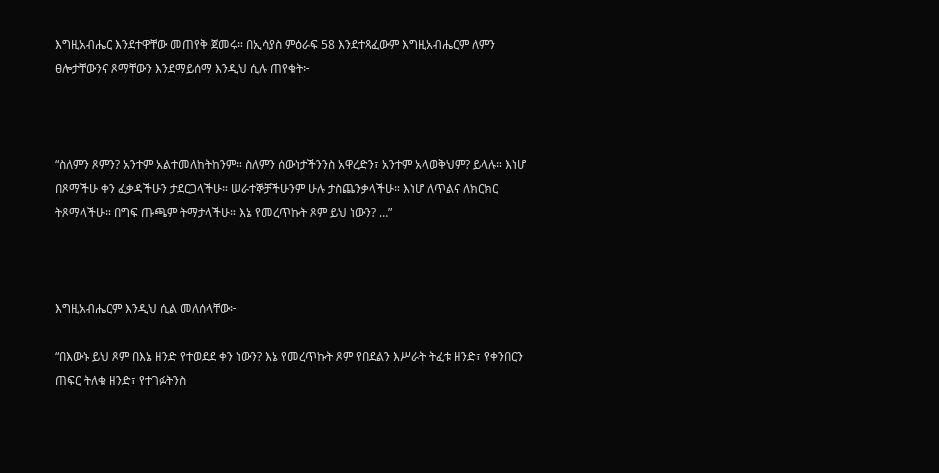እግዚአብሔር እንደተዋቸው መጠየቅ ጀመሩ። በኢሳያስ ምዕራፍ 58 እንደተጻፈውም እግዚአብሔርም ለምን ፀሎታቸውንና ጾማቸውን እንደማይሰማ እንዲህ ሲሉ ጠየቁት፦



“ስለምን ጾምን? አንተም አልተመለከትከንም። ስለምን ሰውነታችንንስ አዋረድን፣ አንተም አላወቅህም? ይላሉ። እነሆ በጾማችሁ ቀን ፈቃዳችሁን ታደርጋላችሁ። ሠራተኞቻችሁንም ሁሉ ታስጨንቃላችሁ። እነሆ ለጥልና ለክርክር ትጾማላችሁ። በግፍ ጡጫም ትማታላችሁ። እኔ የመረጥኩት ጾም ይህ ነውን? …”



እግዚአብሔርም እንዲህ ሲል መለሰላቸው፦

“በእውኑ ይህ ጾም በእኔ ዘንድ የተወደደ ቀን ነውን? እኔ የመረጥኩት ጾም የበደልን እሥራት ትፈቱ ዘንድ፣ የቀንበርን ጠፍር ትለቁ ዘንድ፣ የተገፉትንስ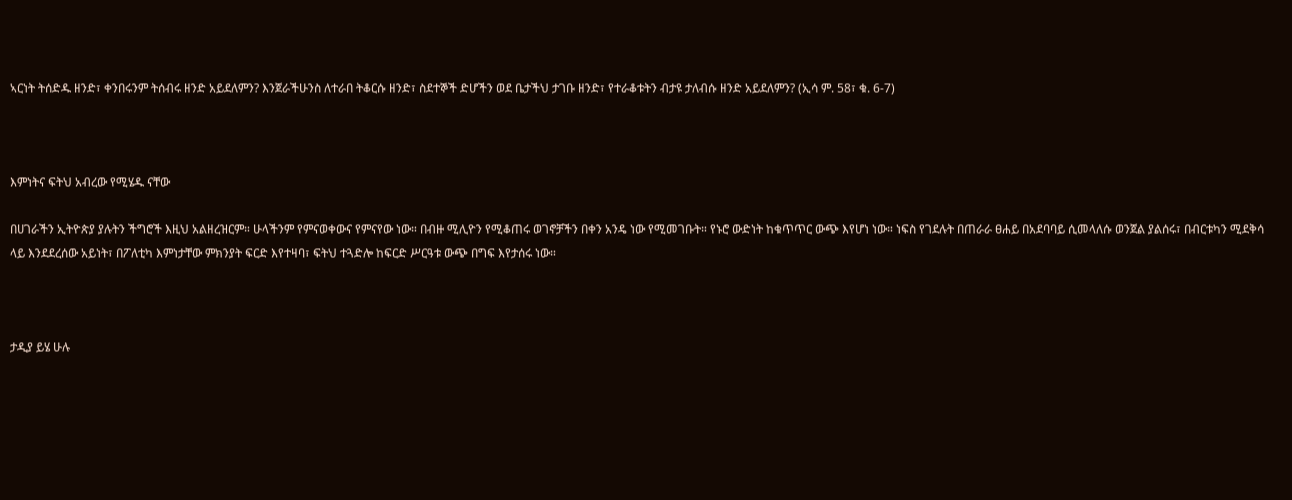ኣርነት ትሰድዱ ዘንድ፣ ቀንበሩንም ትሰብሩ ዘንድ አይደለምን? እንጀራችሁንስ ለተራበ ትቆርሱ ዘንድ፣ ስደተኞች ድሆችን ወደ ቤታችህ ታገቡ ዘንድ፣ የተራቆቱትን ብታዩ ታለብሱ ዘንድ አይደለምን? (ኢሳ ም. 58፣ ቁ. 6-7)



እምነትና ፍትህ አብረው የሚሄዱ ናቸው

በሀገራችን ኢትዮጵያ ያሉትን ችግሮች እዚህ አልዘረዝርም። ሁላችንም የምናወቀውና የምናየው ነው። በብዙ ሚሊዮን የሚቆጠሩ ወገኖቻችን በቀን አንዴ ነው የሚመገቡት። የኑሮ ውድነት ከቁጥጥር ውጭ እየሆነ ነው። ነፍስ የገደሉት በጠራራ ፀሐይ በአደባባይ ሲመላለሱ ወንጀል ያልሰሩ፣ በብርቱካን ሚደቅሳ ላይ እንደደረሰው አይነት፣ በፖለቲካ እምነታቸው ምክንያት ፍርድ እየተዛባ፣ ፍትህ ተጓድሎ ከፍርድ ሥርዓቱ ውጭ በግፍ እየታሰሩ ነው።



ታዲያ ይሄ ሁሉ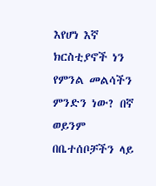እየሆነ እኛ ክርስቲያኖች ነን የምንል መልሳችን ምንድን ነው? በኛ ወይንም በቤተሰቦቻችን ላይ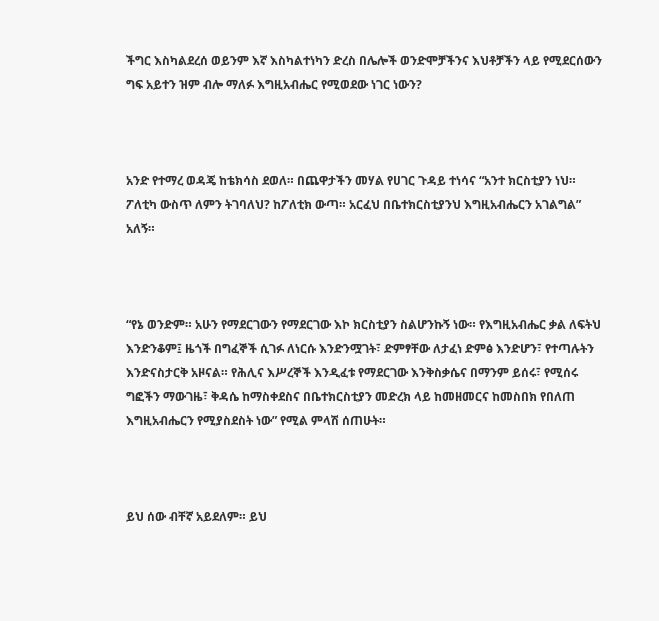ችግር እስካልደረሰ ወይንም እኛ እስካልተነካን ድረስ በሌሎች ወንድሞቻችንና እህቶቻችን ላይ የሚደርሰውን ግፍ አይተን ዝም ብሎ ማለፉ እግዚአብሔር የሚወደው ነገር ነውን?



አንድ የተማረ ወዳጄ ከቴክሳስ ደወለ። በጨዋታችን መሃል የሀገር ጉዳይ ተነሳና “አንተ ክርስቲያን ነህ። ፖለቲካ ውስጥ ለምን ትገባለህ? ከፖለቲክ ውጣ። አርፈህ በቤተክርስቲያንህ እግዚአብሔርን አገልግል” አለኝ።



“የኔ ወንድም። አሁን የማደርገውን የማደርገው እኮ ክርስቲያን ስልሆንኩኝ ነው። የእግዚአብሔር ቃል ለፍትህ እንድንቆም፤ ዜጎች በግፈኞች ሲገፉ ለነርሱ እንድንሟገት፣ ድምፃቸው ለታፈነ ድምፅ እንድሆን፣ የተጣሉትን እንድናስታርቅ አዞናል። የሕሊና እሥረኞች እንዲፈቱ የማደርገው እንቅስቃሴና በማንም ይሰሩ፣ የሚሰሩ ግፎችን ማውገዜ፣ ቅዳሴ ከማስቀደስና በቤተክርስቲያን መድረክ ላይ ከመዘመርና ከመስበክ የበለጠ እግዚአብሔርን የሚያስደስት ነው” የሚል ምላሽ ሰጠሁት።



ይህ ሰው ብቸኛ አይደለም። ይህ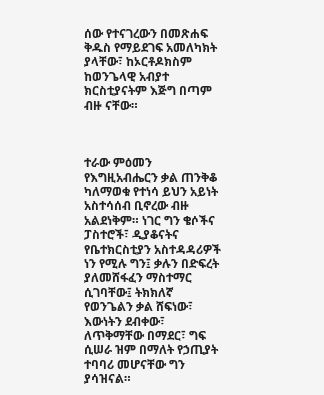ሰው የተናገረውን በመጽሐፍ ቅዱስ የማይደገፍ አመለካክት ያላቸው፣ ከኦርቶዶክስም ከወንጌላዊ አብያተ ክርስቲያናትም እጅግ በጣም ብዙ ናቸው።



ተራው ምዕመን የእግዚአብሔርን ቃል ጠንቅቆ ካለማወቁ የተነሳ ይህን አይነት አስተሳሰብ ቢኖረው ብዙ አልደነቅም። ነገር ግን ቄሶችና ፓስተሮች፣ ዲያቆናትና የቤተክርስቲያን አስተዳዳሪዎች ነን የሚሉ ግን፤ ቃሉን በድፍረት ያለመሸፋፈን ማስተማር ሲገባቸው፤ ትክክለኛ የወንጌልን ቃል ሸፍነው፣ እውነትን ደብቀው፣ ለጥቅማቸው በማደር፣ ግፍ ሲሠራ ዝም በማለት የኃጢያት ተባባሪ መሆናቸው ግን ያሳዝናል።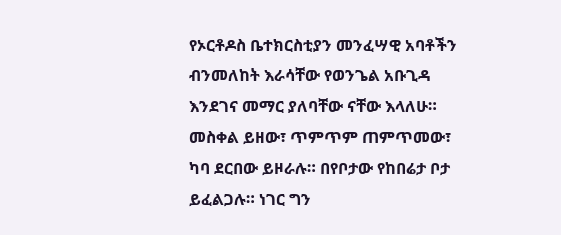የኦርቶዶስ ቤተክርስቲያን መንፈሣዊ አባቶችን ብንመለከት እራሳቸው የወንጌል አቡጊዳ እንደገና መማር ያለባቸው ናቸው እላለሁ። መስቀል ይዘው፣ ጥምጥም ጠምጥመው፣ ካባ ደርበው ይዞራሉ። በየቦታው የከበሬታ ቦታ ይፈልጋሉ። ነገር ግን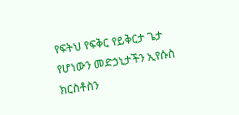የፍትህ የፍቅር የይቅርታ ጌታ የሆነውን መድኃኒታችን ኢየሱስ ክርስቶስን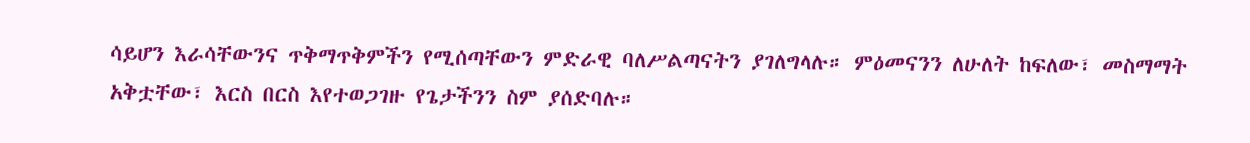ሳይሆን እራሳቸውንና ጥቅማጥቅምችን የሚሰጣቸውን ምድራዊ ባለሥልጣናትን ያገለግላሉ። ምዕመናንን ለሁለት ከፍለው፣ መስማማት አቅቷቸው፣ እርስ በርስ እየተወጋገዙ የጌታችንን ስም ያሰድባሉ።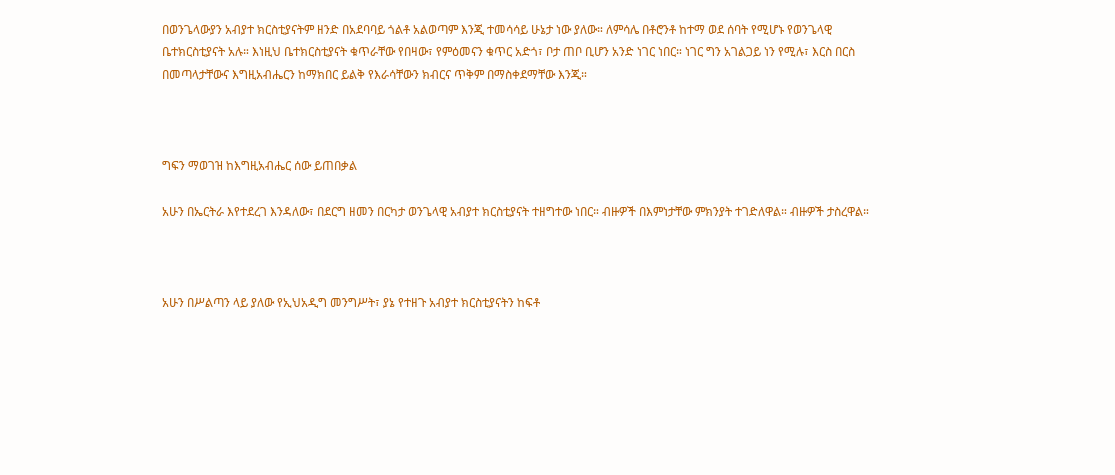በወንጌላውያን አብያተ ክርስቲያናትም ዘንድ በአደባባይ ጎልቶ አልወጣም እንጂ ተመሳሳይ ሁኔታ ነው ያለው። ለምሳሌ በቶሮንቶ ከተማ ወደ ሰባት የሚሆኑ የወንጌላዊ ቤተክርስቲያናት አሉ። እነዚህ ቤተክርስቲያናት ቁጥራቸው የበዛው፣ የምዕመናን ቁጥር አድጎ፣ ቦታ ጠቦ ቢሆን አንድ ነገር ነበር። ነገር ግን አገልጋይ ነን የሚሉ፣ እርስ በርስ በመጣላታቸውና እግዚአብሔርን ከማክበር ይልቅ የእራሳቸውን ክብርና ጥቅም በማስቀደማቸው እንጂ።



ግፍን ማወገዝ ከእግዚአብሔር ሰው ይጠበቃል

አሁን በኤርትራ እየተደረገ እንዳለው፣ በደርግ ዘመን በርካታ ወንጌላዊ አብያተ ክርስቲያናት ተዘግተው ነበር። ብዙዎች በእምነታቸው ምክንያት ተገድለዋል። ብዙዎች ታስረዋል።



አሁን በሥልጣን ላይ ያለው የኢህአዲግ መንግሥት፣ ያኔ የተዘጉ አብያተ ክርስቲያናትን ከፍቶ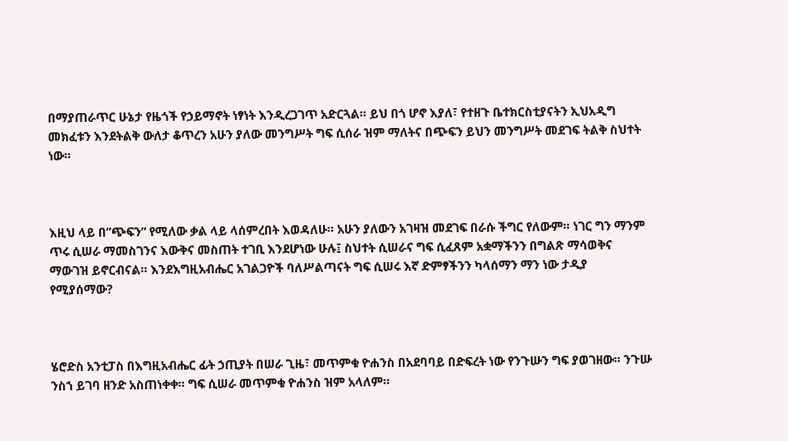በማያጠራጥር ሁኔታ የዜጎች የኃይማኖት ነፃነት እንዲረጋገጥ አድርጓል። ይህ በጎ ሆኖ እያለ፣ የተዘጉ ቤተክርስቲያናትን ኢህአዲግ መክፈቱን እንደትልቅ ውለታ ቆጥረን አሁን ያለው መንግሥት ግፍ ሲሰራ ዝም ማለትና በጭፍን ይህን መንግሥት መደገፍ ትልቅ ስህተት ነው።



እዚህ ላይ በ”ጭፍን” የሚለው ቃል ላይ ላሰምረበት እወዳለሁ። አሁን ያለውን አገዛዝ መደገፍ በራሱ ችግር የለውም። ነገር ግን ማንም ጥሩ ሲሠራ ማመስገንና እውቅና መስጠት ተገቢ እንደሆነው ሁሉ፤ ስህተት ሲሠራና ግፍ ሲፈጸም አቋማችንን በግልጽ ማሳወቅና ማውገዝ ይኖርብናል። እንደእግዚአብሔር አገልጋዮች ባለሥልጣናት ግፍ ሲሠሩ እኛ ድምፃችንን ካላሰማን ማን ነው ታዲያ የሚያሰማው?



ሄሮድስ አንቲፓስ በእግዚአብሔር ፊት ኃጢያት በሠራ ጊዜ፣ መጥምቁ ዮሐንስ በአደባባይ በድፍረት ነው የንጉሡን ግፍ ያወገዘው። ንጉሡ ንስኀ ይገባ ዘንድ አስጠነቀቀ። ግፍ ሲሠራ መጥምቁ ዮሐንስ ዝም አላለም።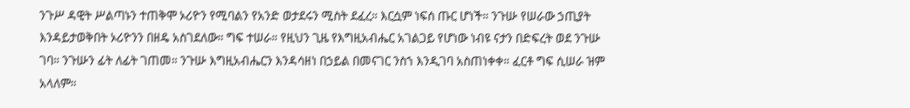ንጉሥ ዳዊት ሥልጣኑን ተጠቅሞ ኦሪዮን የሚባልን የአንድ ወታደሩን ሚስት ደፈረ። እርሷም ነፍሰ ጡር ሆነች። ንጉሡ የሠራው ኃጢያት እንዳይታወቅበት ኦሪዮንን በዘዴ አስገደለው። ግፍ ተሠራ። የዚህን ጊዜ የእግዚአብሔር አገልጋይ የሆነው ነብዩ ናታን በድፍረት ወደ ንጉሡ ገባ። ንጉሡን ፊት ለፊት ገጠመ። ንጉሡ እግዚአብሔርን እንዳሳዘነ በኃይል በመናገር ንስኀ እንዲገባ አስጠነቀቀ። ፈርቶ ግፍ ሲሠራ ዝም አላለም።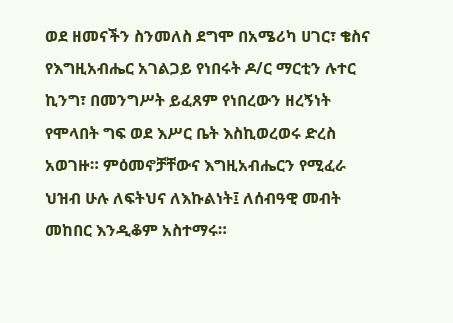ወደ ዘመናችን ስንመለስ ደግሞ በአሜሪካ ሀገር፣ ቄስና የእግዚአብሔር አገልጋይ የነበሩት ዶ/ር ማርቲን ሉተር ኪንግ፣ በመንግሥት ይፈጸም የነበረውን ዘረኝነት የሞላበት ግፍ ወደ እሥር ቤት እስኪወረወሩ ድረስ አወገዙ። ምዕመኖቻቸውና እግዚአብሔርን የሚፈራ ህዝብ ሁሉ ለፍትህና ለእኩልነት፤ ለሰብዓዊ መብት መከበር እንዲቆም አስተማሩ።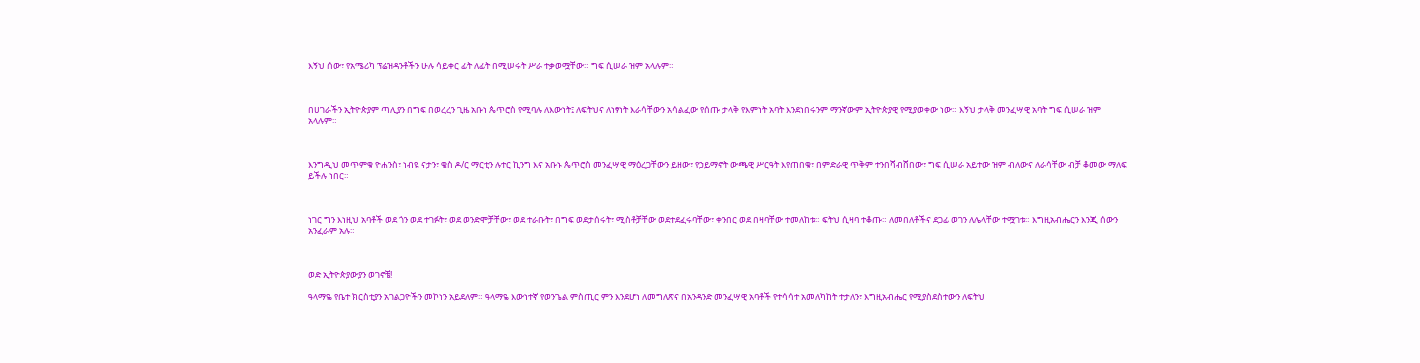እኝህ ሰው፣ የአሜሪካ ፕሬዝዳንቶችን ሁሉ ሳይቀር ፊት ለፊት በሚሠሩት ሥራ ተቃወሟቸው። ግፍ ሲሠራ ዝም አላሉም።



በሀገራችን ኢትዮጵያም ጣሊያን በግፍ በወረረን ጊዜ አቡነ ጴጥሮስ የሚባሉ ለእውነት፤ ለፍትህና ለነፃነት እራሳቸውን አሳልፈው የሰጡ ታላቅ የእምነት አባት እንደነበሩንም ማንኛውም ኢትዮጵያዊ የሚያወቀው ነው። እኝህ ታላቅ መንፈሣዊ አባት ግፍ ሲሠራ ዝም አላሉም።



እንግዲህ መጥምቁ ዮሐንስ፣ ነብዩ ናታን፣ ቄስ ዶ/ር ማርቲን ሉተር ኪንግ እና አቡኑ ጴጥሮስ መንፈሣዊ ማዕረጋቸውን ይዘው፣ የኃይማኖት ውጫዊ ሥርዓት እየጠበቁ፣ በምድራዊ ጥቅም ተንበሻብሸበው፣ ግፍ ሲሠራ አይተው ዝም ብለውና ለራሳቸው ብቻ ቆመው ማለፍ ይችሉ ነበር።



ነገር ግን እነዚህ አባቶች ወደ ጎን ወደ ተገፉት፣ ወደ ወንድሞቻቸው፣ ወደ ተራቡት፣ በግፍ ወደታሰሩት፣ ሚስቶቻቸው ወደተደፈሩባቸው፣ ቀንበር ወደ በዛባቸው ተመለከቱ። ፍትህ ሲዛባ ተቆጡ። ለመበለቶችና ደጋፊ ወገን ለሌላቸው ተሟገቱ። እግዚአብሔርን እንጂ ሰውን አንፈራም አሉ።



ወድ ኢትዮጵያውያን ወገኖቼ!

ዓላማዬ የቤተ ክርስቲያን አገልጋዮችን መኮነን አይደለም። ዓላማዬ እውነተኛ የወንጌል ምስጢር ምን እንደሆነ ለመግለጽና በአንዳንድ መንፈሣዊ አባቶች የተሳሳተ አመለካከት ተታለን፣ እግዚአብሔር የሚያስደስተውን ለፍትህ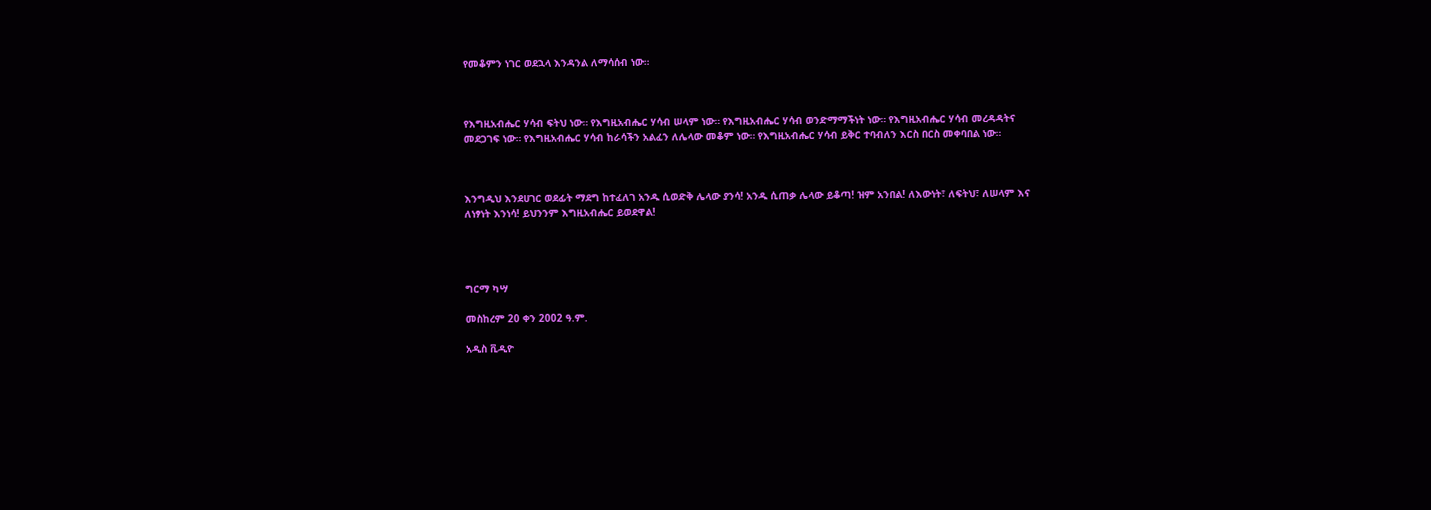የመቆምን ነገር ወደኋላ እንዳንል ለማሳሰብ ነው።



የእግዚአብሔር ሃሳብ ፍትህ ነው። የእግዚአብሔር ሃሳብ ሠላም ነው። የእግዚአብሔር ሃሳብ ወንድማማችነት ነው። የእግዚአብሔር ሃሳብ መረዳዳትና መደጋገፍ ነው። የእግዚአብሔር ሃሳብ ከራሳችን አልፈን ለሌላው መቆም ነው። የእግዚአብሔር ሃሳብ ይቅር ተባብለን እርስ በርስ መቀባበል ነው።



እንግዲህ እንደሀገር ወደፊት ማደግ ከተፈለገ አንዱ ሲወድቅ ሌላው ያንሳ! አንዱ ሲጠቃ ሌላው ይቆጣ! ዝም አንበል! ለእውነት፣ ለፍትህ፣ ለሠላም እና ለነፃነት እንነሳ! ይህንንም እግዚአብሔር ይወደዋል!




ግርማ ካሣ

መስከረም 20 ቀን 2002 ዓ.ም.

አዲስ ቪዲዮ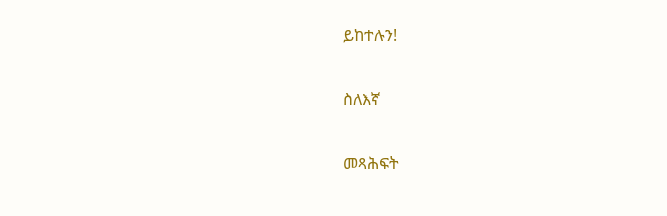ይከተሉን!

ስለእኛ

መጻሕፍት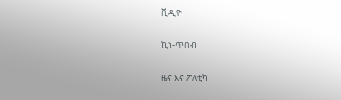ቪዲዮ

ኪነ-ጥበብ

ዜና እና ፖለቲካ